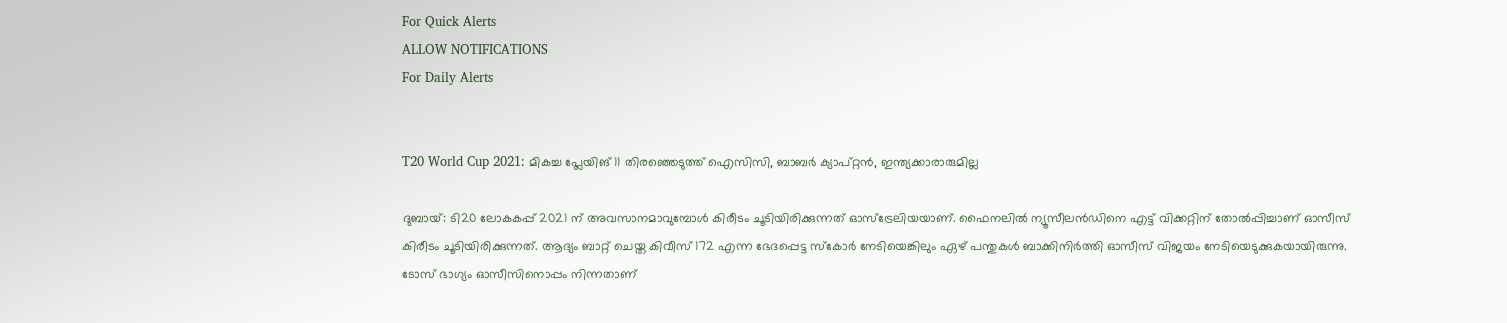For Quick Alerts
ALLOW NOTIFICATIONS
For Daily Alerts


T20 World Cup 2021: മികച്ച പ്ലേയിങ് 11 തിരഞ്ഞെടുത്ത് ഐസിസി, ബാബര്‍ ക്യാപ്റ്റന്‍, ഇന്ത്യക്കാരാരുമില്ല

ദുബായ്: ടി20 ലോകകപ്പ് 2021 ന് അവസാനമാവുമ്പോള്‍ കിരീടം ചൂടിയിരിക്കുന്നത് ഓസ്‌ട്രേലിയയാണ്. ഫൈനലില്‍ ന്യൂസീലന്‍ഡിനെ എട്ട് വിക്കറ്റിന് തോല്‍പ്പിച്ചാണ് ഓസീസ് കിരീടം ചൂടിയിരിക്കുന്നത്. ആദ്യം ബാറ്റ് ചെയ്ത കിവീസ് 172 എന്ന ഭേദപ്പെട്ട സ്‌കോര്‍ നേടിയെങ്കിലും ഏഴ് പന്തുകള്‍ ബാക്കിനിര്‍ത്തി ഓസീസ് വിജയം നേടിയെടുക്കുകയായിരുന്നു. ടോസ് ഭാഗ്യം ഓസീസിനൊപ്പം നിന്നതാണ്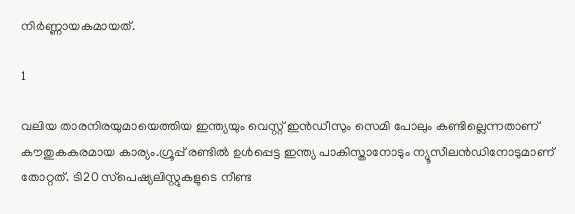നിര്‍ണ്ണായകമായത്.

1

വലിയ താരനിരയുമായെത്തിയ ഇന്ത്യയും വെസ്റ്റ് ഇന്‍ഡീസും സെമി പോലും കണ്ടില്ലെന്നതാണ് കൗതുകകരമായ കാര്യം.ഗ്രൂപ്പ് രണ്ടില്‍ ഉള്‍പ്പെട്ട ഇന്ത്യ പാകിസ്താനോടും ന്യൂസീലന്‍ഡിനോടുമാണ് തോറ്റത്. ടി20 സ്‌പെഷ്യലിസ്റ്റുകളുടെ നീണ്ട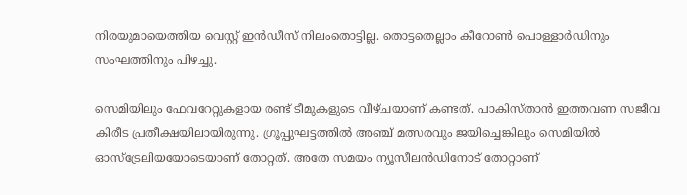നിരയുമായെത്തിയ വെസ്റ്റ് ഇന്‍ഡീസ് നിലംതൊട്ടില്ല. തൊട്ടതെല്ലാം കീറോണ്‍ പൊള്ളാര്‍ഡിനും സംഘത്തിനും പിഴച്ചു.

സെമിയിലും ഫേവറേറ്റുകളായ രണ്ട് ടീമുകളുടെ വീഴ്ചയാണ് കണ്ടത്. പാകിസ്താന്‍ ഇത്തവണ സജീവ കിരീട പ്രതീക്ഷയിലായിരുന്നു. ഗ്രൂപ്പുഘട്ടത്തില്‍ അഞ്ച് മത്സരവും ജയിച്ചെങ്കിലും സെമിയില്‍ ഓസ്‌ട്രേലിയയോടെയാണ് തോറ്റത്. അതേ സമയം ന്യൂസീലന്‍ഡിനോട് തോറ്റാണ്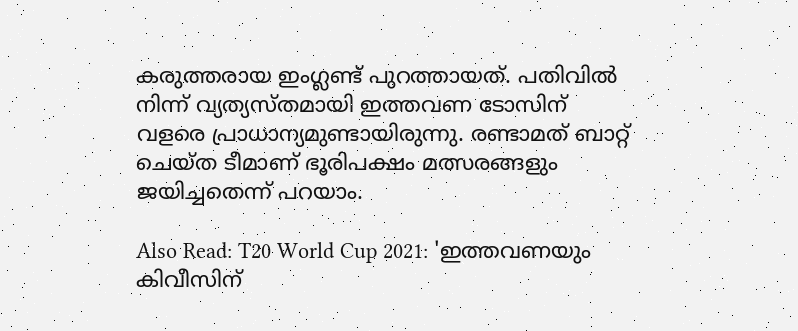കരുത്തരായ ഇംഗ്ലണ്ട് പുറത്തായത്. പതിവില്‍ നിന്ന് വ്യത്യസ്തമായി ഇത്തവണ ടോസിന് വളരെ പ്രാധാന്യമുണ്ടായിരുന്നു. രണ്ടാമത് ബാറ്റ് ചെയ്ത ടീമാണ് ഭൂരിപക്ഷം മത്സരങ്ങളും ജയിച്ചതെന്ന് പറയാം.

Also Read: T20 World Cup 2021: 'ഇത്തവണയും കിവീസിന്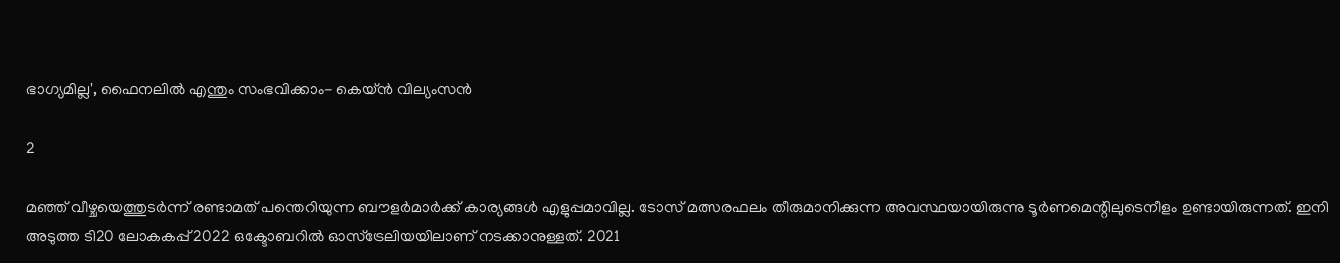ഭാഗ്യമില്ല', ഫൈനലില്‍ എന്തും സംഭവിക്കാം- കെയ്ന്‍ വില്യംസന്‍

2

മഞ്ഞ് വീഴ്ചയെത്തുടര്‍ന്ന് രണ്ടാമത് പന്തെറിയുന്ന ബൗളര്‍മാര്‍ക്ക് കാര്യങ്ങള്‍ എളുപ്പമാവില്ല. ടോസ് മത്സരഫലം തീരുമാനിക്കുന്ന അവസ്ഥയായിരുന്നു ടൂര്‍ണമെന്റിലുടെനീളം ഉണ്ടായിരുന്നത്. ഇനി അടുത്ത ടി20 ലോകകപ്പ് 2022 ഒക്ടോബറില്‍ ഓസ്‌ട്രേലിയയിലാണ് നടക്കാനുള്ളത്. 2021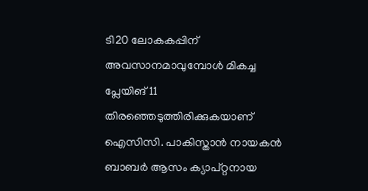ടി20 ലോകകപ്പിന് അവസാനമാവുമ്പോള്‍ മികച്ച പ്ലേയിങ് 11 തിരഞ്ഞെടുത്തിരിക്കുകയാണ് ഐസിസി. പാകിസ്താന്‍ നായകന്‍ ബാബര്‍ ആസം ക്യാപ്റ്റനായ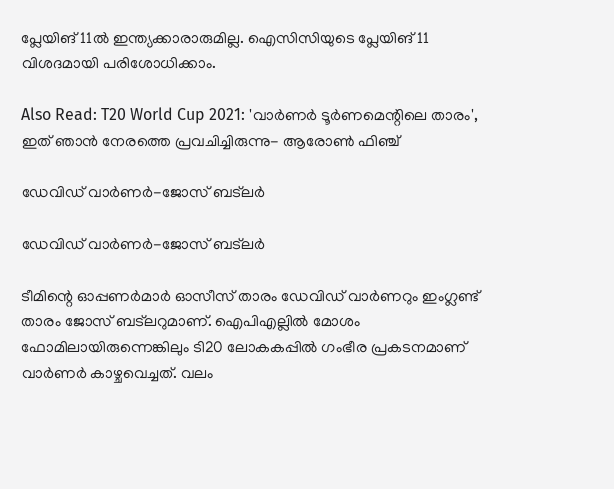പ്ലേയിങ് 11ല്‍ ഇന്ത്യക്കാരാരുമില്ല. ഐസിസിയുടെ പ്ലേയിങ് 11 വിശദമായി പരിശോധിക്കാം.

Also Read: T20 World Cup 2021: 'വാര്‍ണര്‍ ടൂര്‍ണമെന്റിലെ താരം', ഇത് ഞാന്‍ നേരത്തെ പ്രവചിച്ചിരുന്നു- ആരോണ്‍ ഫിഞ്ച്

ഡേവിഡ് വാര്‍ണര്‍-ജോസ് ബട്‌ലര്‍

ഡേവിഡ് വാര്‍ണര്‍-ജോസ് ബട്‌ലര്‍

ടീമിന്റെ ഓപ്പണര്‍മാര്‍ ഓസീസ് താരം ഡേവിഡ് വാര്‍ണറും ഇംഗ്ലണ്ട് താരം ജോസ് ബട്‌ലറുമാണ്. ഐപിഎല്ലില്‍ മോശം ഫോമിലായിരുന്നെങ്കിലും ടി20 ലോകകപ്പില്‍ ഗംഭീര പ്രകടനമാണ് വാര്‍ണര്‍ കാഴ്ചവെച്ചത്. വലം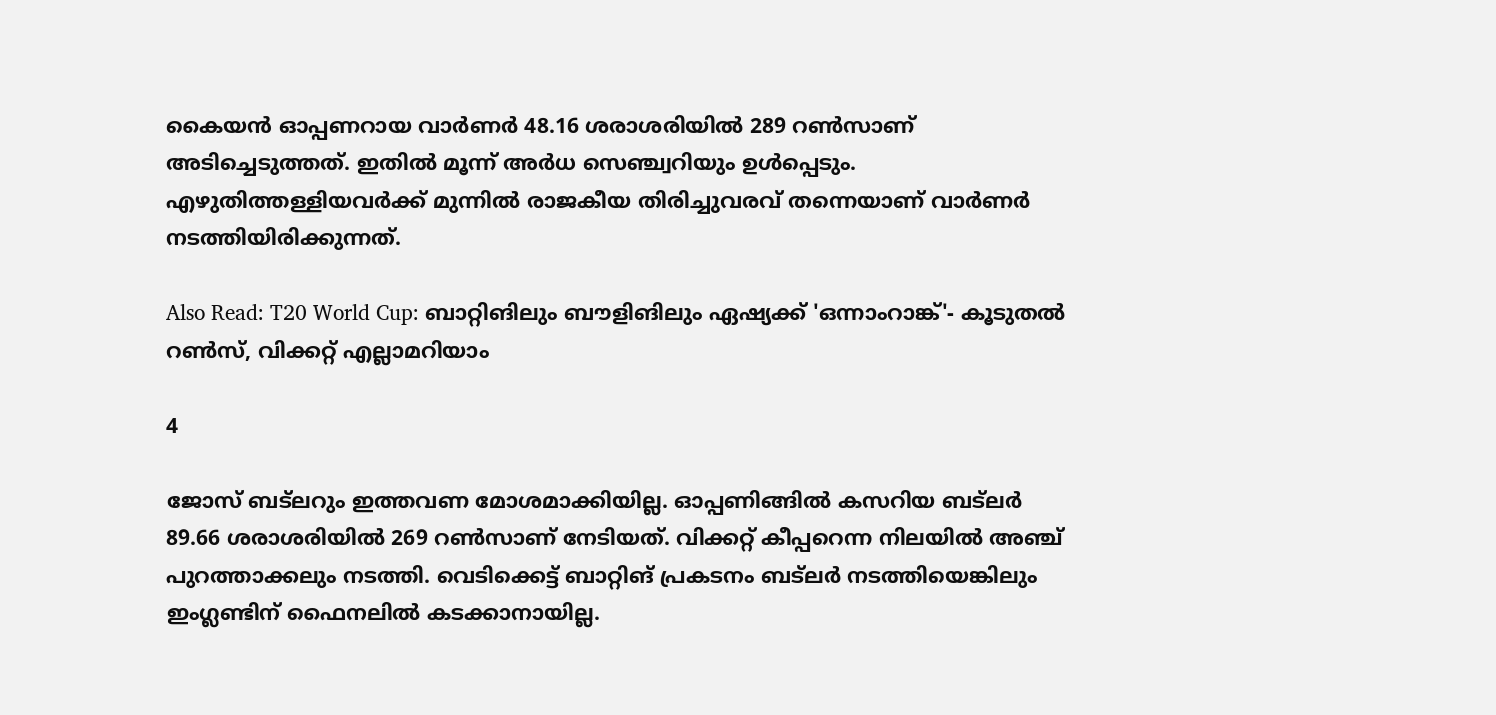കൈയന്‍ ഓപ്പണറായ വാര്‍ണര്‍ 48.16 ശരാശരിയില്‍ 289 റണ്‍സാണ് അടിച്ചെടുത്തത്. ഇതില്‍ മൂന്ന് അര്‍ധ സെഞ്ച്വറിയും ഉള്‍പ്പെടും. എഴുതിത്തള്ളിയവര്‍ക്ക് മുന്നില്‍ രാജകീയ തിരിച്ചുവരവ് തന്നെയാണ് വാര്‍ണര്‍ നടത്തിയിരിക്കുന്നത്.

Also Read: T20 World Cup: ബാറ്റിങിലും ബൗളിങിലും ഏഷ്യക്ക് 'ഒന്നാംറാങ്ക്'- കൂടുതല്‍ റണ്‍സ്, വിക്കറ്റ് എല്ലാമറിയാം

4

ജോസ് ബട്‌ലറും ഇത്തവണ മോശമാക്കിയില്ല. ഓപ്പണിങ്ങില്‍ കസറിയ ബട്‌ലര്‍ 89.66 ശരാശരിയില്‍ 269 റണ്‍സാണ് നേടിയത്. വിക്കറ്റ് കീപ്പറെന്ന നിലയില്‍ അഞ്ച് പുറത്താക്കലും നടത്തി. വെടിക്കെട്ട് ബാറ്റിങ് പ്രകടനം ബട്‌ലര്‍ നടത്തിയെങ്കിലും ഇംഗ്ലണ്ടിന് ഫൈനലില്‍ കടക്കാനായില്ല.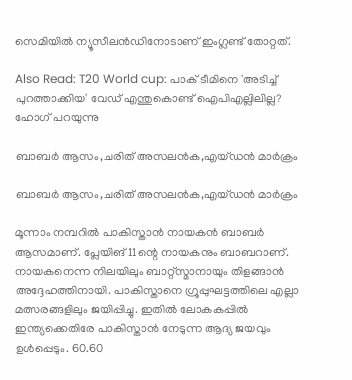സെമിയില്‍ ന്യൂസീലന്‍ഡിനോടാണ് ഇംഗ്ലണ്ട് തോറ്റത്.

Also Read: T20 World cup: പാക് ടീമിനെ 'അടിച്ച് പുറത്താക്കിയ' വേഡ് എന്തുകൊണ്ട് ഐപിഎല്ലിലില്ല? ഹോഗ് പറയുന്നു

ബാബര്‍ ആസം,ചരിത് അസലന്‍ക,എയ്ഡന്‍ മാര്‍ക്രം

ബാബര്‍ ആസം,ചരിത് അസലന്‍ക,എയ്ഡന്‍ മാര്‍ക്രം

മൂന്നാം നമ്പറില്‍ പാകിസ്താന്‍ നായകന്‍ ബാബര്‍ ആസമാണ്. പ്ലേയിങ് 11ന്റെ നായകനും ബാബറാണ്. നായകനെന്ന നിലയിലും ബാറ്റ്‌സ്മാനായും തിളങ്ങാന്‍ അദ്ദേഹത്തിനായി. പാകിസ്താനെ ഗ്രൂപ്പുഘട്ടത്തിലെ എല്ലാ മത്സരങ്ങളിലും ജയിപ്പിച്ചു. ഇതില്‍ ലോകകപ്പില്‍ ഇന്ത്യക്കെതിരേ പാകിസ്താന്‍ നേടുന്ന ആദ്യ ജയവും ഉള്‍പ്പെടും. 60.60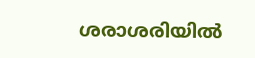ശരാശരിയില്‍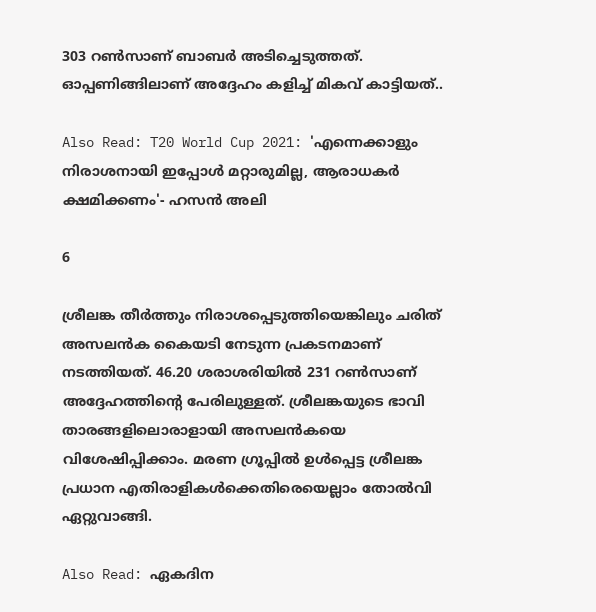303 റണ്‍സാണ് ബാബര്‍ അടിച്ചെടുത്തത്. ഓപ്പണിങ്ങിലാണ് അദ്ദേഹം കളിച്ച് മികവ് കാട്ടിയത്..

Also Read: T20 World Cup 2021: 'എന്നെക്കാളും നിരാശനായി ഇപ്പോള്‍ മറ്റാരുമില്ല, ആരാധകര്‍ ക്ഷമിക്കണം'- ഹസന്‍ അലി

6

ശ്രീലങ്ക തീര്‍ത്തും നിരാശപ്പെടുത്തിയെങ്കിലും ചരിത് അസലന്‍ക കൈയടി നേടുന്ന പ്രകടനമാണ് നടത്തിയത്. 46.20 ശരാശരിയില്‍ 231 റണ്‍സാണ് അദ്ദേഹത്തിന്റെ പേരിലുള്ളത്. ശ്രീലങ്കയുടെ ഭാവി താരങ്ങളിലൊരാളായി അസലന്‍കയെ വിശേഷിപ്പിക്കാം. മരണ ഗ്രൂപ്പില്‍ ഉള്‍പ്പെട്ട ശ്രീലങ്ക പ്രധാന എതിരാളികള്‍ക്കെതിരെയെല്ലാം തോല്‍വി ഏറ്റുവാങ്ങി.

Also Read: ഏകദിന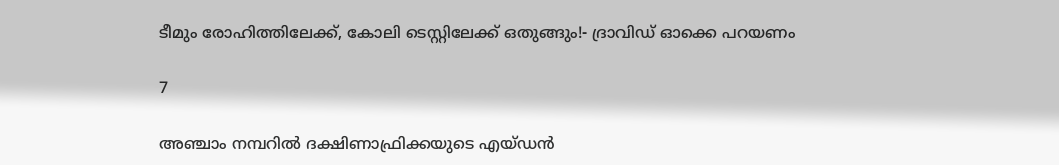ടീമും രോഹിത്തിലേക്ക്, കോലി ടെസ്റ്റിലേക്ക് ഒതുങ്ങും!- ദ്രാവിഡ് ഓക്കെ പറയണം

7

അഞ്ചാം നമ്പറില്‍ ദക്ഷിണാഫ്രിക്കയുടെ എയ്ഡന്‍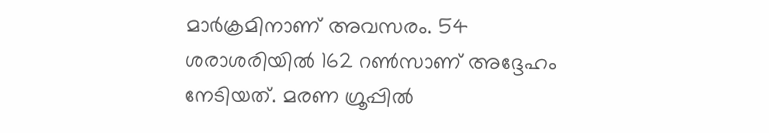മാര്‍ക്രമിനാണ് അവസരം. 54 ശരാശരിയില്‍ 162 റണ്‍സാണ് അദ്ദേഹം നേടിയത്. മരണ ഗ്രൂപ്പില്‍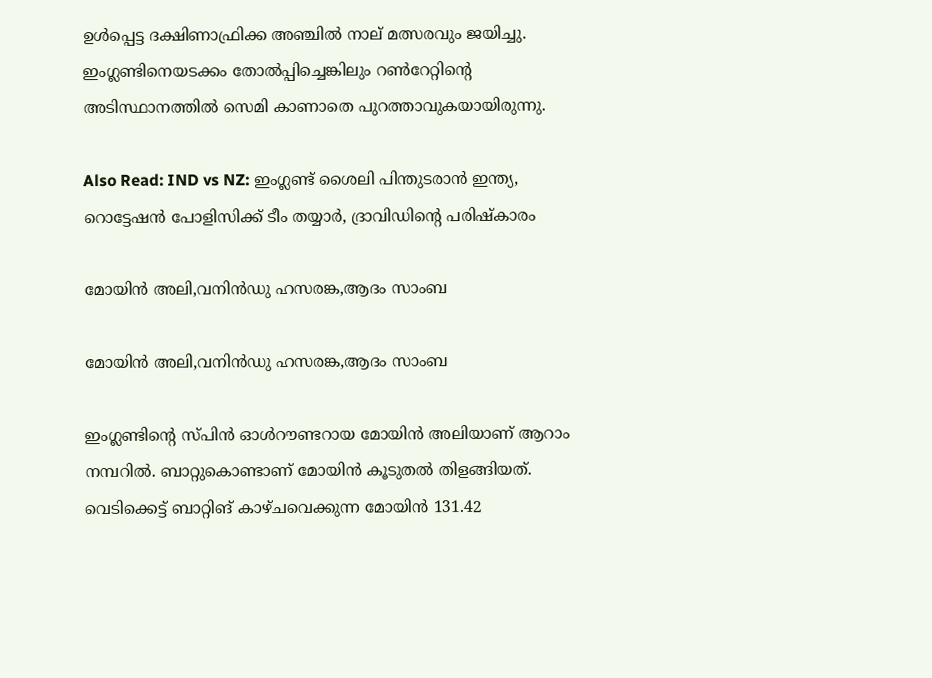ഉള്‍പ്പെട്ട ദക്ഷിണാഫ്രിക്ക അഞ്ചില്‍ നാല് മത്സരവും ജയിച്ചു. ഇംഗ്ലണ്ടിനെയടക്കം തോല്‍പ്പിച്ചെങ്കിലും റണ്‍റേറ്റിന്റെ അടിസ്ഥാനത്തില്‍ സെമി കാണാതെ പുറത്താവുകയായിരുന്നു.

Also Read: IND vs NZ: ഇംഗ്ലണ്ട് ശൈലി പിന്തുടരാന്‍ ഇന്ത്യ, റൊട്ടേഷന്‍ പോളിസിക്ക് ടീം തയ്യാര്‍, ദ്രാവിഡിന്റെ പരിഷ്‌കാരം

മോയിന്‍ അലി,വനിന്‍ഡു ഹസരങ്ക,ആദം സാംബ

മോയിന്‍ അലി,വനിന്‍ഡു ഹസരങ്ക,ആദം സാംബ

ഇംഗ്ലണ്ടിന്റെ സ്പിന്‍ ഓള്‍റൗണ്ടറായ മോയിന്‍ അലിയാണ് ആറാം നമ്പറില്‍. ബാറ്റുകൊണ്ടാണ് മോയിന്‍ കൂടുതല്‍ തിളങ്ങിയത്. വെടിക്കെട്ട് ബാറ്റിങ് കാഴ്ചവെക്കുന്ന മോയിന്‍ 131.42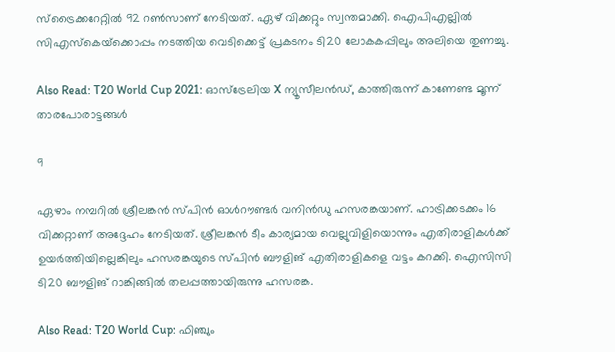സ്‌ട്രൈക്കറേറ്റില്‍ 92 റണ്‍സാണ് നേടിയത്. ഏഴ് വിക്കറ്റും സ്വന്തമാക്കി. ഐപിഎല്ലില്‍ സിഎസ്‌കെയ്‌ക്കൊപ്പം നടത്തിയ വെടിക്കെട്ട് പ്രകടനം ടി20 ലോകകപ്പിലും അലിയെ തുണച്ചു.

Also Read: T20 World Cup 2021: ഓസ്‌ട്രേലിയ X ന്യൂസീലന്‍ഡ്, കാത്തിരുന്ന് കാണേണ്ട മൂന്ന് താരപോരാട്ടങ്ങള്‍

9

ഏഴാം നമ്പറില്‍ ശ്രീലങ്കന്‍ സ്പിന്‍ ഓള്‍റൗണ്ടര്‍ വനിന്‍ഡു ഹസരങ്കയാണ്. ഹാട്രിക്കടക്കം 16 വിക്കറ്റാണ് അദ്ദേഹം നേടിയത്. ശ്രീലങ്കന്‍ ടീം കാര്യമായ വെല്ലുവിളിയൊന്നും എതിരാളികള്‍ക്ക് ഉയര്‍ത്തിയില്ലെങ്കിലും ഹസരങ്കയുടെ സ്പിന്‍ ബൗളിങ് എതിരാളികളെ വട്ടം കറക്കി. ഐസിസി ടി20 ബൗളിങ് റാങ്കിങ്ങില്‍ തലപ്പത്തായിരുന്നു ഹസരങ്ക.

Also Read: T20 World Cup: ഫിഞ്ചും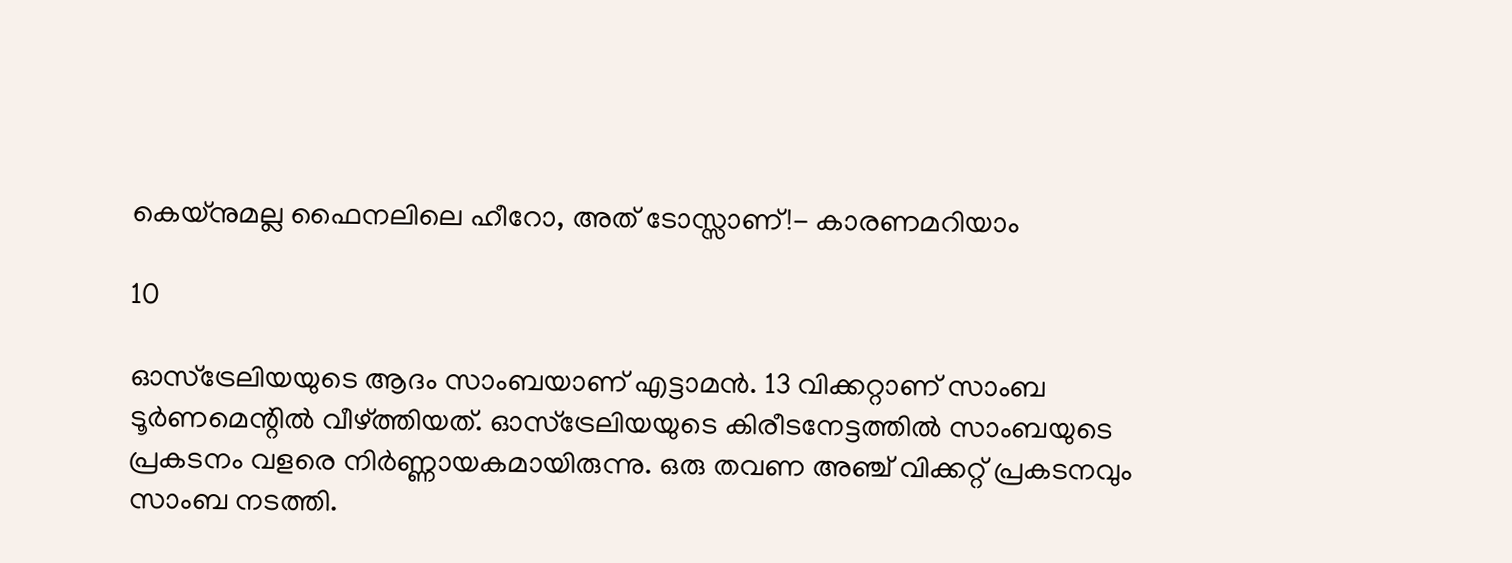കെയ്‌നുമല്ല ഫൈനലിലെ ഹീറോ, അത് ടോസ്സാണ്!- കാരണമറിയാം

10

ഓസ്‌ട്രേലിയയുടെ ആദം സാംബയാണ് എട്ടാമന്‍. 13 വിക്കറ്റാണ് സാംബ ടൂര്‍ണമെന്റില്‍ വീഴ്ത്തിയത്. ഓസ്‌ട്രേലിയയുടെ കിരീടനേട്ടത്തില്‍ സാംബയുടെ പ്രകടനം വളരെ നിര്‍ണ്ണായകമായിരുന്നു. ഒരു തവണ അഞ്ച് വിക്കറ്റ് പ്രകടനവും സാംബ നടത്തി.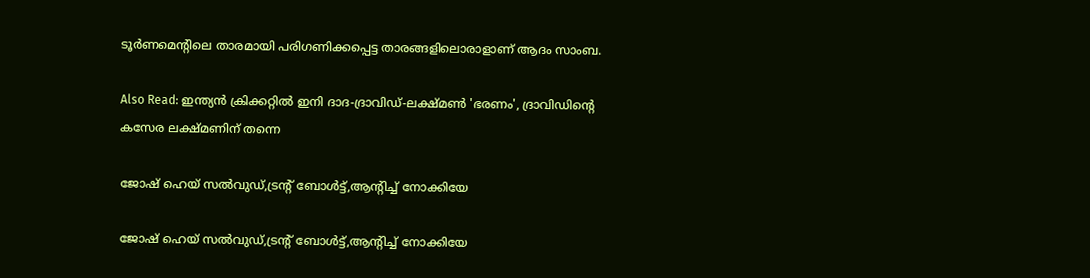ടൂര്‍ണമെന്റിലെ താരമായി പരിഗണിക്കപ്പെട്ട താരങ്ങളിലൊരാളാണ് ആദം സാംബ.

Also Read: ഇന്ത്യന്‍ ക്രിക്കറ്റില്‍ ഇനി ദാദ-ദ്രാവിഡ്-ലക്ഷ്മണ്‍ 'ഭരണം', ദ്രാവിഡിന്റെ കസേര ലക്ഷ്മണിന് തന്നെ

ജോഷ് ഹെയ് സല്‍വുഡ്,ട്രന്റ് ബോള്‍ട്ട്,ആന്റിച്ച് നോക്കിയേ

ജോഷ് ഹെയ് സല്‍വുഡ്,ട്രന്റ് ബോള്‍ട്ട്,ആന്റിച്ച് നോക്കിയേ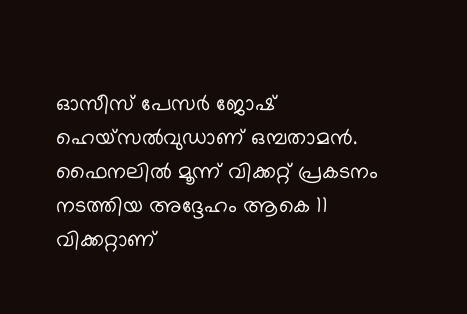ഓസീസ് പേസര്‍ ജോഷ് ഹെയ്‌സല്‍വുഡാണ് ഒമ്പതാമന്‍. ഫൈനലില്‍ മൂന്ന് വിക്കറ്റ് പ്രകടനം നടത്തിയ അദ്ദേഹം ആകെ 11 വിക്കറ്റാണ്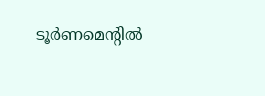ടൂര്‍ണമെന്റില്‍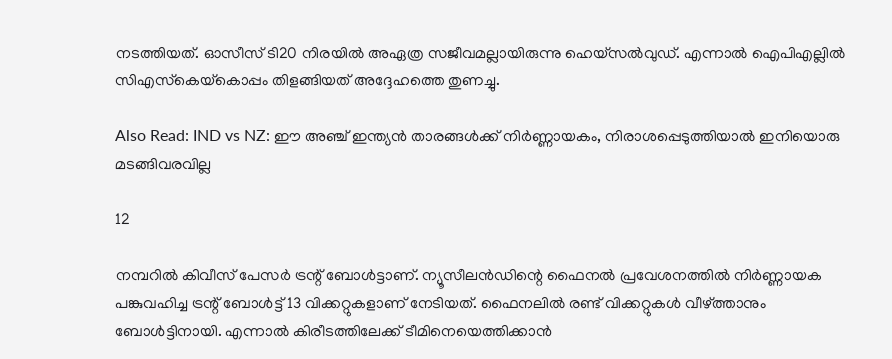നടത്തിയത്. ഓസീസ് ടി20 നിരയില്‍ അഏത്ര സജീവമല്ലായിരുന്നു ഹെയ്‌സല്‍വുഡ്. എന്നാല്‍ ഐപിഎല്ലില്‍ സിഎസ്‌കെയ്‌കൊപ്പം തിളങ്ങിയത് അദ്ദേഹത്തെ തുണച്ചു.

Also Read: IND vs NZ: ഈ അഞ്ച് ഇന്ത്യന്‍ താരങ്ങള്‍ക്ക് നിര്‍ണ്ണായകം, നിരാശപ്പെടുത്തിയാല്‍ ഇനിയൊരു മടങ്ങിവരവില്ല

12

നമ്പറില്‍ കിവീസ് പേസര്‍ ട്രന്റ് ബോള്‍ട്ടാണ്. ന്യൂസീലന്‍ഡിന്റെ ഫൈനല്‍ പ്രവേശനത്തില്‍ നിര്‍ണ്ണായക പങ്കുവഹിച്ച ട്രന്റ് ബോള്‍ട്ട് 13 വിക്കറ്റുകളാണ് നേടിയത്. ഫൈനലില്‍ രണ്ട് വിക്കറ്റുകള്‍ വീഴ്ത്താനും ബോള്‍ട്ടിനായി. എന്നാല്‍ കിരീടത്തിലേക്ക് ടീമിനെയെത്തിക്കാന്‍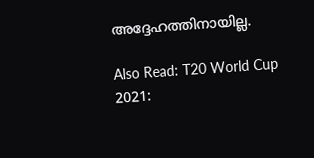അദ്ദേഹത്തിനായില്ല.

Also Read: T20 World Cup 2021: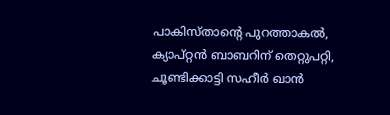പാകിസ്താന്റെ പുറത്താകല്‍, ക്യാപ്റ്റന്‍ ബാബറിന് തെറ്റുപറ്റി, ചൂണ്ടിക്കാട്ടി സഹീര്‍ ഖാന്‍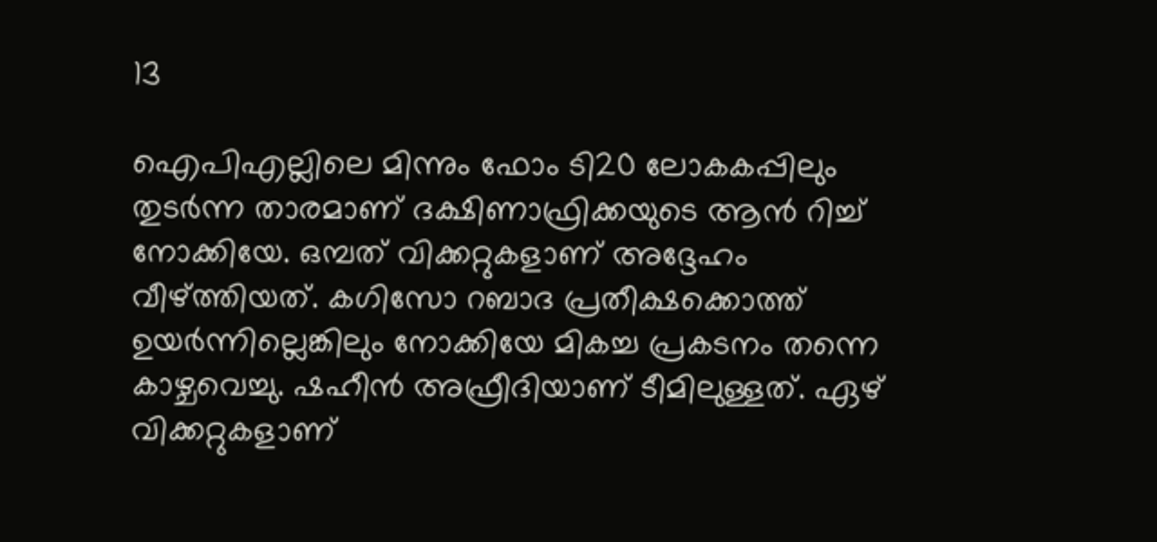13

ഐപിഎല്ലിലെ മിന്നും ഫോം ടി20 ലോകകപ്പിലും തുടര്‍ന്ന താരമാണ് ദക്ഷിണാഫ്രിക്കയുടെ ആന്‍ റിച്ച് നോക്കിയേ. ഒമ്പത് വിക്കറ്റുകളാണ് അദ്ദേഹം വീഴ്ത്തിയത്. കഗിസോ റബാദ പ്രതീക്ഷക്കൊത്ത് ഉയര്‍ന്നില്ലെങ്കിലും നോക്കിയേ മികച്ച പ്രകടനം തന്നെ കാഴ്ചവെച്ചു. ഷഹീന്‍ അഫ്രീദിയാണ് ടീമിലുള്ളത്. ഏഴ് വിക്കറ്റുകളാണ്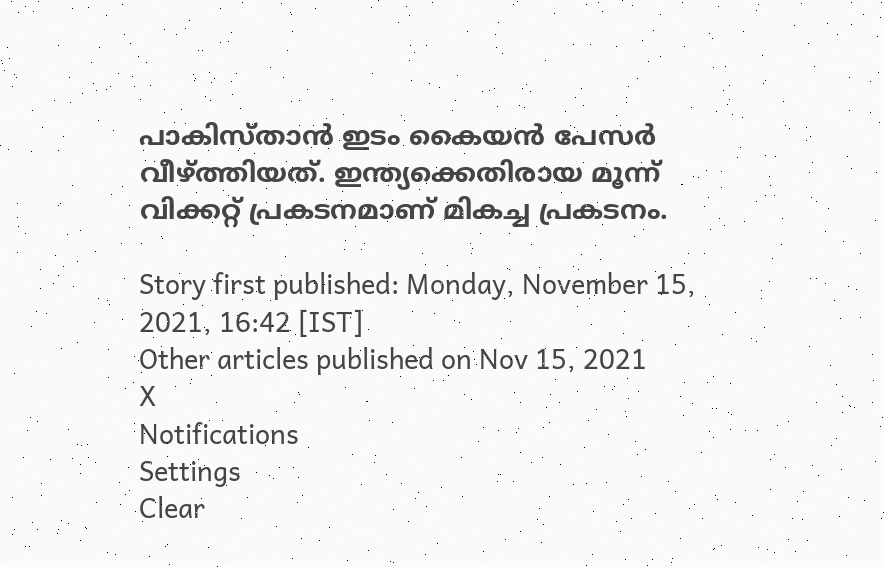പാകിസ്താന്‍ ഇടം കൈയന്‍ പേസര്‍ വീഴ്ത്തിയത്. ഇന്ത്യക്കെതിരായ മൂന്ന് വിക്കറ്റ് പ്രകടനമാണ് മികച്ച പ്രകടനം.

Story first published: Monday, November 15, 2021, 16:42 [IST]
Other articles published on Nov 15, 2021
X
Notifications
Settings
Clear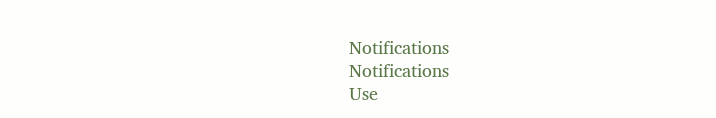Notifications
Notifications
Use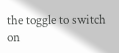the toggle to switch on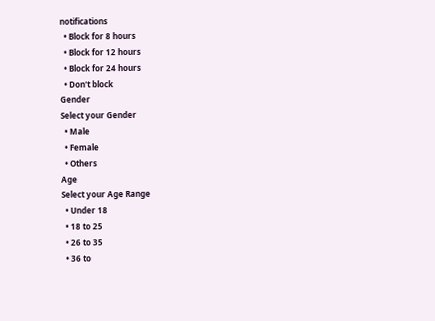notifications
  • Block for 8 hours
  • Block for 12 hours
  • Block for 24 hours
  • Don't block
Gender
Select your Gender
  • Male
  • Female
  • Others
Age
Select your Age Range
  • Under 18
  • 18 to 25
  • 26 to 35
  • 36 to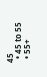45
  • 45 to 55
  • 55+